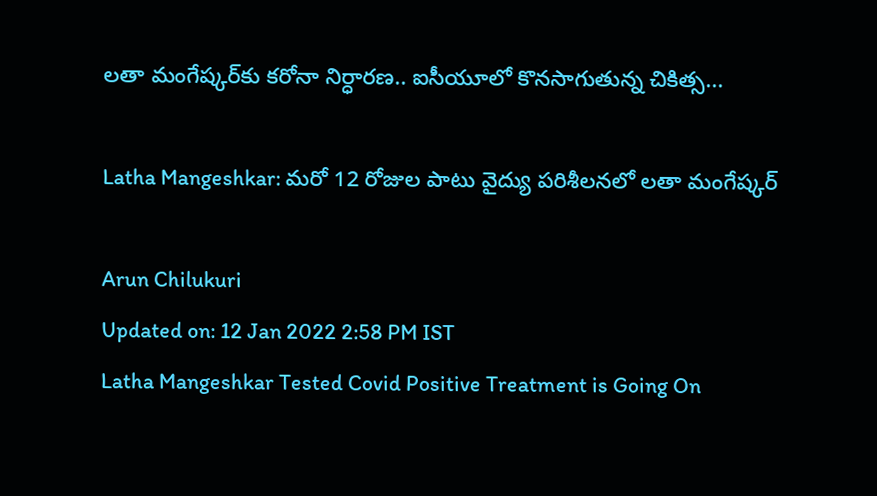లతా మంగేష్కర్‌కు కరోనా నిర్ధారణ.. ఐసీయూలో కొనసాగుతున్న చికిత్స...

Latha Mangeshkar: మరో 12 రోజుల పాటు వైద్యు పరిశీలనలో లతా మంగేష్కర్

Arun Chilukuri
Updated on: 12 Jan 2022 2:58 PM IST
Latha Mangeshkar Tested Covid Positive Treatment is Going On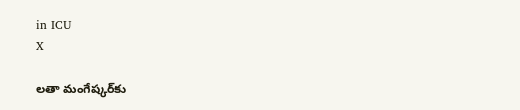in ICU
X

లతా మంగేష్కర్‌కు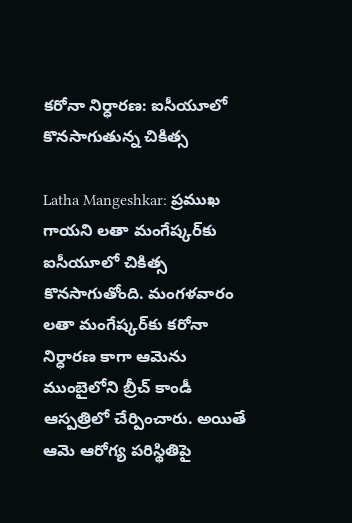కరోనా నిర్ధారణ: ఐసీయూలో కొనసాగుతున్న చికిత్స

Latha Mangeshkar: ప్రముఖ గాయని లతా మంగేష్కర్‌కు ఐసీయూలో చికిత్స కొనసాగుతోంది. మంగళవారం లతా మంగేష్కర్‌కు కరోనా నిర్ధారణ కాగా ఆమెను ముంబైలోని బ్రీచ్ కాండీ ఆస్పత్రిలో చేర్పించారు. అయితే ఆమె ఆరోగ్య పరిస్థితిపై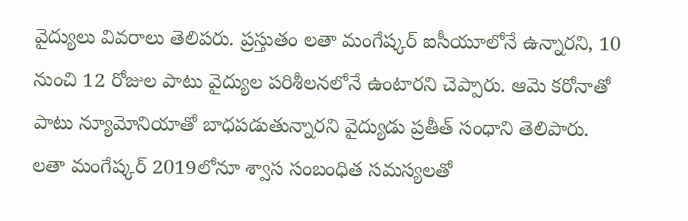వైద్యులు వివరాలు తెలిపరు. ప్రస్తుతం లతా మంగేష్కర్‌ ఐసీయూలోనే ఉన్నారని, 10 నుంచి 12 రోజుల పాటు వైద్యుల పరిశీలనలోనే ఉంటారని చెప్పారు. ఆమె కరోనాతో పాటు న్యూమోనియాతో బాధ‌ప‌డుతున్నార‌ని వైద్యుడు ప్రతీత్ సంధాని తెలిపారు. ల‌తా మంగేష్కర్ 2019లోనూ శ్వాస సంబంధిత సమస్యలతో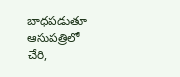బాధపడుతూ ఆసుపత్రిలో చేరి,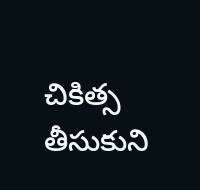చికిత్స తీసుకుని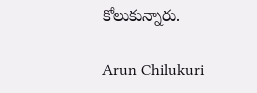కోలుకున్నారు.

Arun Chilukuri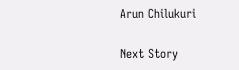Arun Chilukuri

Next Story